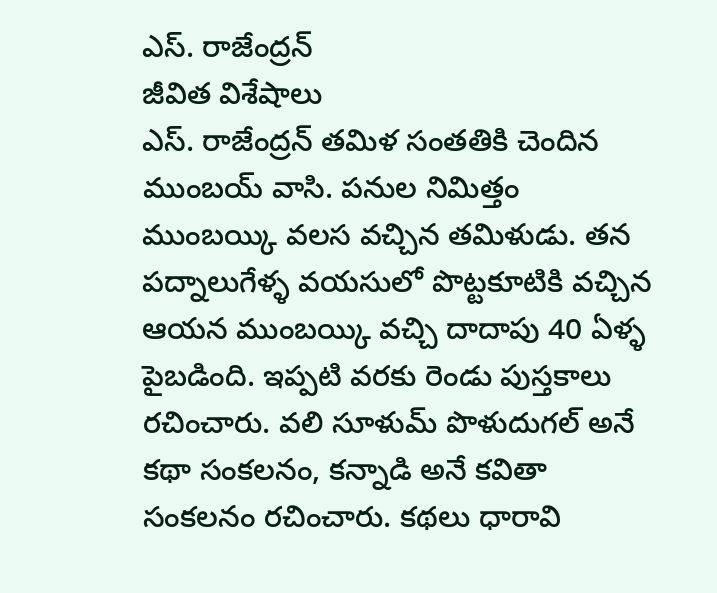ఎస్. రాజేంద్రన్
జీవిత విశేషాలు
ఎస్. రాజేంద్రన్ తమిళ సంతతికి చెందిన ముంబయ్ వాసి. పనుల నిమిత్తం ముంబయ్కి వలస వచ్చిన తమిళుడు. తన పద్నాలుగేళ్ళ వయసులో పొట్టకూటికి వచ్చిన ఆయన ముంబయ్కి వచ్చి దాదాపు 40 ఏళ్ళ పైబడింది. ఇప్పటి వరకు రెండు పుస్తకాలు రచించారు. వలి సూళుమ్ పొళుదుగల్ అనే కథా సంకలనం, కన్నాడి అనే కవితా సంకలనం రచించారు. కథలు ధారావి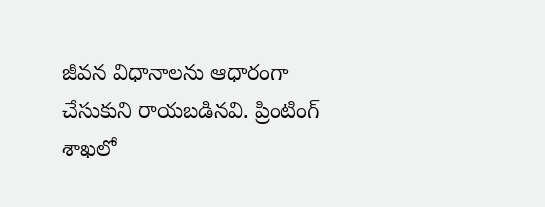జీవన విధానాలను ఆధారంగా చేసుకుని రాయబడినవి. ప్రింటింగ్ శాఖలో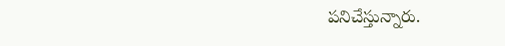పనిచేస్తున్నారు.